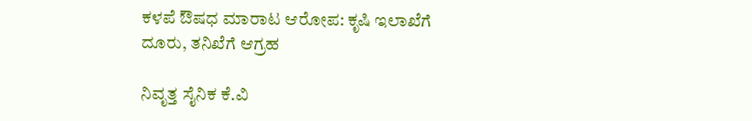ಕಳಪೆ ಔಷಧ ಮಾರಾಟ ಆರೋಪ: ಕೃಷಿ ಇಲಾಖೆಗೆ ದೂರು, ತನಿಖೆಗೆ ಆಗ್ರಹ

ನಿವೃತ್ತ ಸೈನಿಕ ಕೆ.ವಿ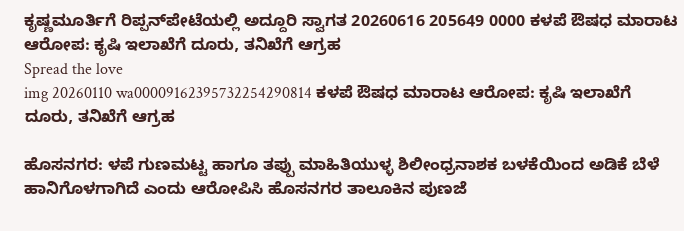ಕೃಷ್ಣಮೂರ್ತಿಗೆ ರಿಪ್ಪನ್‌ಪೇಟೆಯಲ್ಲಿ ಅದ್ದೂರಿ ಸ್ವಾಗತ 20260616 205649 0000 ಕಳಪೆ ಔಷಧ ಮಾರಾಟ ಆರೋಪ: ಕೃಷಿ ಇಲಾಖೆಗೆ ದೂರು, ತನಿಖೆಗೆ ಆಗ್ರಹ
Spread the love
img 20260110 wa00009162395732254290814 ಕಳಪೆ ಔಷಧ ಮಾರಾಟ ಆರೋಪ: ಕೃಷಿ ಇಲಾಖೆಗೆ ದೂರು, ತನಿಖೆಗೆ ಆಗ್ರಹ

ಹೊಸನಗರ: ಳಪೆ ಗುಣಮಟ್ಟ ಹಾಗೂ ತಪ್ಪು ಮಾಹಿತಿಯುಳ್ಳ ಶಿಲೀಂಧ್ರನಾಶಕ ಬಳಕೆಯಿಂದ ಅಡಿಕೆ ಬೆಳೆ ಹಾನಿಗೊಳಗಾಗಿದೆ ಎಂದು ಆರೋಪಿಸಿ ಹೊಸನಗರ ತಾಲೂಕಿನ ಪುಣಜೆ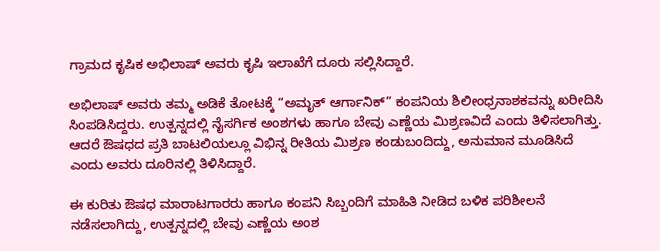ಗ್ರಾಮದ ಕೃಷಿಕ ಅಭಿಲಾಷ್ ಅವರು ಕೃಷಿ ಇಲಾಖೆಗೆ ದೂರು ಸಲ್ಲಿಸಿದ್ದಾರೆ.

ಅಭಿಲಾಷ್ ಅವರು ತಮ್ಮ ಅಡಿಕೆ ತೋಟಕ್ಕೆ “ಅಮೃತ್ ಆರ್ಗಾನಿಕ್” ಕಂಪನಿಯ ಶಿಲೀಂಧ್ರನಾಶಕವನ್ನು ಖರೀದಿಸಿ ಸಿಂಪಡಿಸಿದ್ದರು. ಉತ್ಪನ್ನದಲ್ಲಿ ನೈಸರ್ಗಿಕ ಅಂಶಗಳು ಹಾಗೂ ಬೇವು ಎಣ್ಣೆಯ ಮಿಶ್ರಣವಿದೆ ಎಂದು ತಿಳಿಸಲಾಗಿತ್ತು. ಆದರೆ ಔಷಧದ ಪ್ರತಿ ಬಾಟಲಿಯಲ್ಲೂ ವಿಭಿನ್ನ ರೀತಿಯ ಮಿಶ್ರಣ ಕಂಡುಬಂದಿದ್ದು, ಅನುಮಾನ ಮೂಡಿಸಿದೆ ಎಂದು ಅವರು ದೂರಿನಲ್ಲಿ ತಿಳಿಸಿದ್ದಾರೆ.

ಈ ಕುರಿತು ಔಷಧ ಮಾರಾಟಗಾರರು ಹಾಗೂ ಕಂಪನಿ ಸಿಬ್ಬಂದಿಗೆ ಮಾಹಿತಿ ನೀಡಿದ ಬಳಿಕ ಪರಿಶೀಲನೆ ನಡೆಸಲಾಗಿದ್ದು, ಉತ್ಪನ್ನದಲ್ಲಿ ಬೇವು ಎಣ್ಣೆಯ ಅಂಶ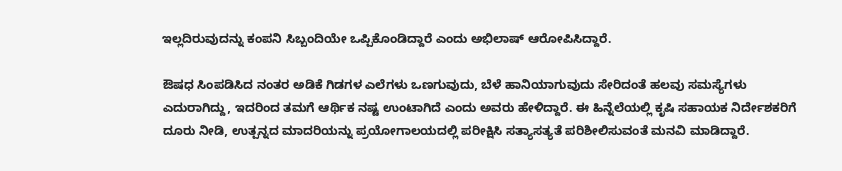ಇಲ್ಲದಿರುವುದನ್ನು ಕಂಪನಿ ಸಿಬ್ಬಂದಿಯೇ ಒಪ್ಪಿಕೊಂಡಿದ್ದಾರೆ ಎಂದು ಅಭಿಲಾಷ್ ಆರೋಪಿಸಿದ್ದಾರೆ.

ಔಷಧ ಸಿಂಪಡಿಸಿದ ನಂತರ ಅಡಿಕೆ ಗಿಡಗಳ ಎಲೆಗಳು ಒಣಗುವುದು, ಬೆಳೆ ಹಾನಿಯಾಗುವುದು ಸೇರಿದಂತೆ ಹಲವು ಸಮಸ್ಯೆಗಳು ಎದುರಾಗಿದ್ದು, ಇದರಿಂದ ತಮಗೆ ಆರ್ಥಿಕ ನಷ್ಟ ಉಂಟಾಗಿದೆ ಎಂದು ಅವರು ಹೇಳಿದ್ದಾರೆ. ಈ ಹಿನ್ನೆಲೆಯಲ್ಲಿ ಕೃಷಿ ಸಹಾಯಕ ನಿರ್ದೇಶಕರಿಗೆ ದೂರು ನೀಡಿ, ಉತ್ಪನ್ನದ ಮಾದರಿಯನ್ನು ಪ್ರಯೋಗಾಲಯದಲ್ಲಿ ಪರೀಕ್ಷಿಸಿ ಸತ್ಯಾಸತ್ಯತೆ ಪರಿಶೀಲಿಸುವಂತೆ ಮನವಿ ಮಾಡಿದ್ದಾರೆ.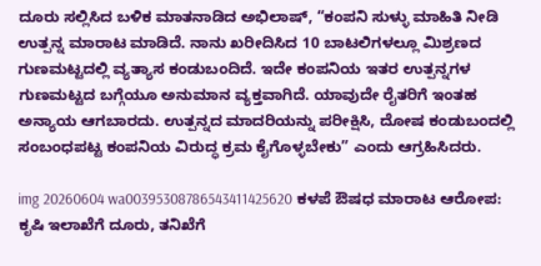ದೂರು ಸಲ್ಲಿಸಿದ ಬಳಿಕ ಮಾತನಾಡಿದ ಅಭಿಲಾಷ್, “ಕಂಪನಿ ಸುಳ್ಳು ಮಾಹಿತಿ ನೀಡಿ ಉತ್ಪನ್ನ ಮಾರಾಟ ಮಾಡಿದೆ. ನಾನು ಖರೀದಿಸಿದ 10 ಬಾಟಲಿಗಳಲ್ಲೂ ಮಿಶ್ರಣದ ಗುಣಮಟ್ಟದಲ್ಲಿ ವ್ಯತ್ಯಾಸ ಕಂಡುಬಂದಿದೆ. ಇದೇ ಕಂಪನಿಯ ಇತರ ಉತ್ಪನ್ನಗಳ ಗುಣಮಟ್ಟದ ಬಗ್ಗೆಯೂ ಅನುಮಾನ ವ್ಯಕ್ತವಾಗಿದೆ. ಯಾವುದೇ ರೈತರಿಗೆ ಇಂತಹ ಅನ್ಯಾಯ ಆಗಬಾರದು. ಉತ್ಪನ್ನದ ಮಾದರಿಯನ್ನು ಪರೀಕ್ಷಿಸಿ, ದೋಷ ಕಂಡುಬಂದಲ್ಲಿ ಸಂಬಂಧಪಟ್ಟ ಕಂಪನಿಯ ವಿರುದ್ಧ ಕ್ರಮ ಕೈಗೊಳ್ಳಬೇಕು” ಎಂದು ಆಗ್ರಹಿಸಿದರು.

img 20260604 wa00395308786543411425620 ಕಳಪೆ ಔಷಧ ಮಾರಾಟ ಆರೋಪ: ಕೃಷಿ ಇಲಾಖೆಗೆ ದೂರು, ತನಿಖೆಗೆ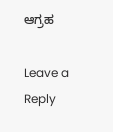ಆಗ್ರಹ

Leave a Reply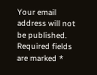Your email address will not be published. Required fields are marked *